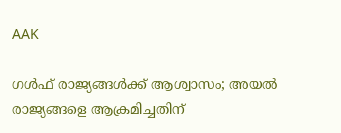AAK

ഗള്‍ഫ് രാജ്യങ്ങള്‍ക്ക് ആശ്വാസം; അയല്‍ രാജ്യങ്ങളെ ആക്രമിച്ചതിന്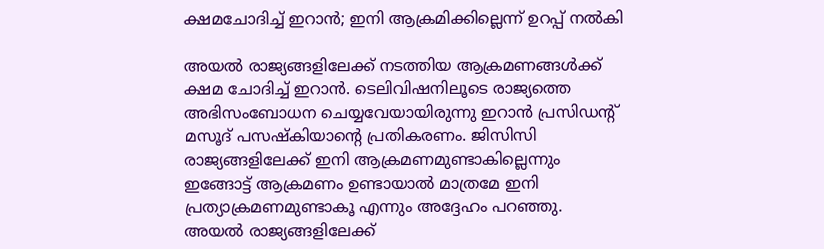ക്ഷമചോദിച്ച് ഇറാന്‍; ഇനി ആക്രമിക്കില്ലെന്ന് ഉറപ്പ് നല്‍കി

അയല്‍ രാജ്യങ്ങളിലേക്ക് നടത്തിയ ആക്രമണങ്ങള്‍ക്ക് ക്ഷമ ചോദിച്ച് ഇറാന്‍. ടെലിവിഷനിലൂടെ രാജ്യത്തെ അഭിസംബോധന ചെയ്യവേയായിരുന്നു ഇറാന്‍ പ്രസിഡന്റ് മസൂദ് പസഷ്‌കിയാന്റെ പ്രതികരണം. ജിസിസി രാജ്യങ്ങളിലേക്ക് ഇനി ആക്രമണമുണ്ടാകില്ലെന്നും ഇങ്ങോട്ട് ആക്രമണം ഉണ്ടായാല്‍ മാത്രമേ ഇനി പ്രത്യാക്രമണമുണ്ടാകൂ എന്നും അദ്ദേഹം പറഞ്ഞു. അയല്‍ രാജ്യങ്ങളിലേക്ക്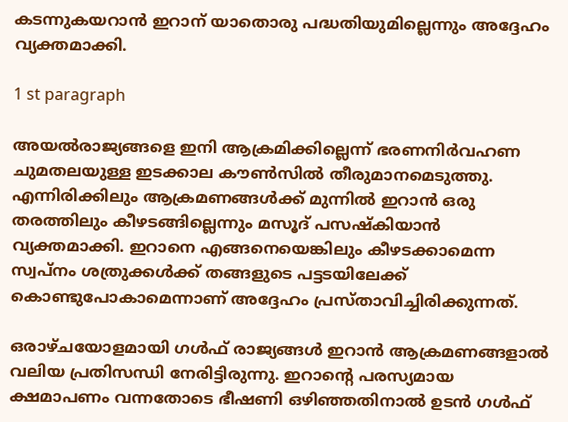കടന്നുകയറാന്‍ ഇറാന് യാതൊരു പദ്ധതിയുമില്ലെന്നും അദ്ദേഹം വ്യക്തമാക്കി.

1 st paragraph

അയല്‍രാജ്യങ്ങളെ ഇനി ആക്രമിക്കില്ലെന്ന് ഭരണനിര്‍വഹണ ചുമതലയുള്ള ഇടക്കാല കൗണ്‍സില്‍ തീരുമാനമെടുത്തു. എന്നിരിക്കിലും ആക്രമണങ്ങള്‍ക്ക് മുന്നില്‍ ഇറാന്‍ ഒരു തരത്തിലും കീഴടങ്ങില്ലെന്നും മസൂദ് പസഷ്‌കിയാന്‍ വ്യക്തമാക്കി. ഇറാനെ എങ്ങനെയെങ്കിലും കീഴടക്കാമെന്ന സ്വപ്‌നം ശത്രുക്കള്‍ക്ക് തങ്ങളുടെ പട്ടടയിലേക്ക് കൊണ്ടുപോകാമെന്നാണ് അദ്ദേഹം പ്രസ്താവിച്ചിരിക്കുന്നത്.

ഒരാഴ്ചയോളമായി ഗള്‍ഫ് രാജ്യങ്ങള്‍ ഇറാന്‍ ആക്രമണങ്ങളാല്‍ വലിയ പ്രതിസന്ധി നേരിട്ടിരുന്നു. ഇറാന്റെ പരസ്യമായ ക്ഷമാപണം വന്നതോടെ ഭീഷണി ഒഴിഞ്ഞതിനാല്‍ ഉടന്‍ ഗള്‍ഫ്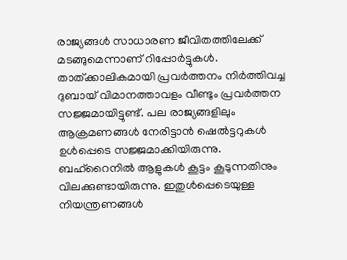രാജ്യങ്ങള്‍ സാധാരണ ജീവിതത്തിലേക്ക് മടങ്ങുമെന്നാണ് റിപ്പോര്‍ട്ടുകള്‍. താത്ക്കാലികമായി പ്രവര്‍ത്തനം നിര്‍ത്തിവച്ച ദുബായ് വിമാനത്താവളം വീണ്ടും പ്രവര്‍ത്തന സജ്ജമായിട്ടുണ്ട്. പല രാജ്യങ്ങളിലും ആക്രമണങ്ങള്‍ നേരിട്ടാന്‍ ഷെല്‍ട്ടറുകള്‍ ഉള്‍പ്പെടെ സജ്ജമാക്കിയിരുന്നു. ബഹ്‌റൈനില്‍ ആളുകള്‍ കൂട്ടം കൂടുന്നതിനും വിലക്കുണ്ടായിരുന്നു. ഇതുള്‍പ്പെടെയുള്ള നിയന്ത്രണങ്ങള്‍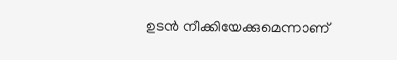ഉടന്‍ നീക്കിയേക്കുമെന്നാണ്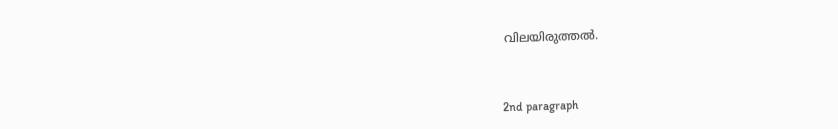വിലയിരുത്തല്‍.



2nd paragraph